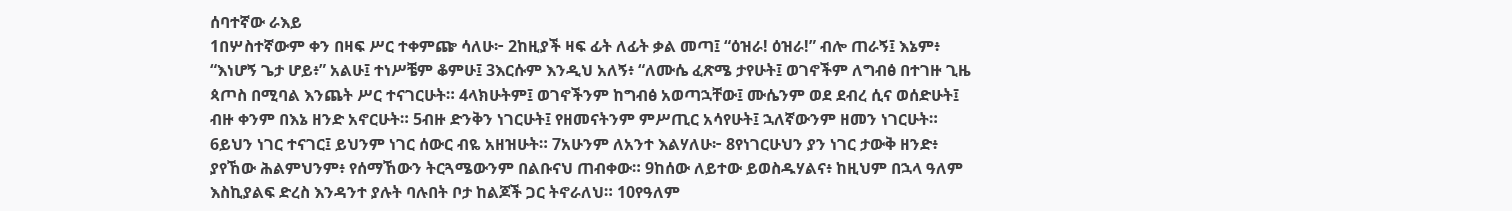ሰባተኛው ራእይ
1በሦስተኛውም ቀን በዛፍ ሥር ተቀምጬ ሳለሁ፦ 2ከዚያች ዛፍ ፊት ለፊት ቃል መጣ፤ “ዕዝራ! ዕዝራ!” ብሎ ጠራኝ፤ እኔም፥ “እነሆኝ ጌታ ሆይ፥” አልሁ፤ ተነሥቼም ቆምሁ፤ 3እርሱም እንዲህ አለኝ፥ “ለሙሴ ፈጽሜ ታየሁት፤ ወገኖችም ለግብፅ በተገዙ ጊዜ ጳጦስ በሚባል እንጨት ሥር ተናገርሁት። 4ላክሁትም፤ ወገኖችንም ከግብፅ አወጣኋቸው፤ ሙሴንም ወደ ደብረ ሲና ወሰድሁት፤ ብዙ ቀንም በእኔ ዘንድ አኖርሁት። 5ብዙ ድንቅን ነገርሁት፤ የዘመናትንም ምሥጢር አሳየሁት፤ ኋለኛውንም ዘመን ነገርሁት። 6ይህን ነገር ተናገር፤ ይህንም ነገር ሰውር ብዬ አዘዝሁት። 7አሁንም ለአንተ እልሃለሁ፦ 8የነገርሁህን ያን ነገር ታውቅ ዘንድ፥ ያየኸው ሕልምህንም፥ የሰማኸውን ትርጓሜውንም በልቡናህ ጠብቀው። 9ከሰው ለይተው ይወስዱሃልና፥ ከዚህም በኋላ ዓለም እስኪያልፍ ድረስ እንዳንተ ያሉት ባሉበት ቦታ ከልጆች ጋር ትኖራለህ። 10የዓለም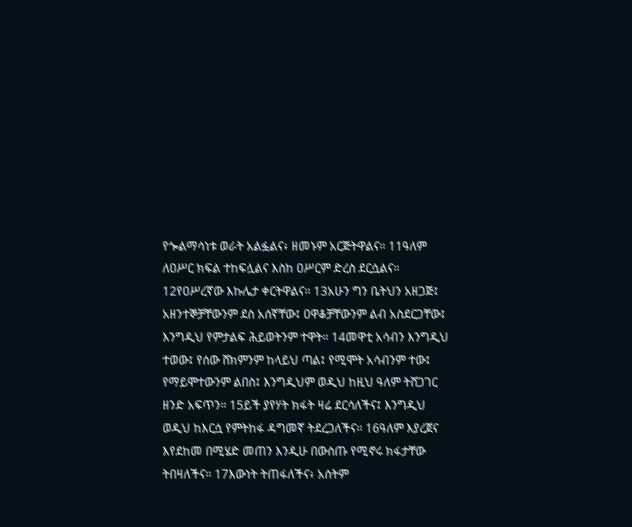የጐልማሳነቱ ወራት አልፏልና፥ ዘመኑም አርጅትዋልና። 11ዓለም ለዐሥር ክፍል ተከፍሏልና እስከ ዐሥርም ድረስ ደርሷልና። 12የዐሥረኛው እኩሌታ ቀርትዋልና። 13አሁን ግን ቤትህን አዘጋጅ፤ አዘንተኞቻቸውንም ደስ አሰኛቸው፤ ዐዋቆቻቸውንም ልብ አስደርጋቸው፤ እንግዲህ የምታልፍ ሕይወትንም ተዋት። 14መዋቲ አሳብን እንግዲህ ተወው፤ የሰው ሸክምንም ከላይህ ጣል፤ የሚሞት አሳብንም ተው፤ የማይሞተውንም ልበስ፤ እንግዲህም ወዲህ ከዚህ ዓለም ትሸጋገር ዘንድ አፍጥን። 15ይች ያየሃት ክፋት ዛሬ ደርሳለችና፤ እንግዲህ ወዲህ ከእርሷ የምትከፋ ዳግመኛ ትደረጋለችና። 16ዓለም እያረጀና እየደከመ በሚሄድ መጠን እንዲሁ በውስጡ የሚኖሩ ክፋታቸው ትበዛለችና። 17እውነት ትጠፋለችና፥ አሰትም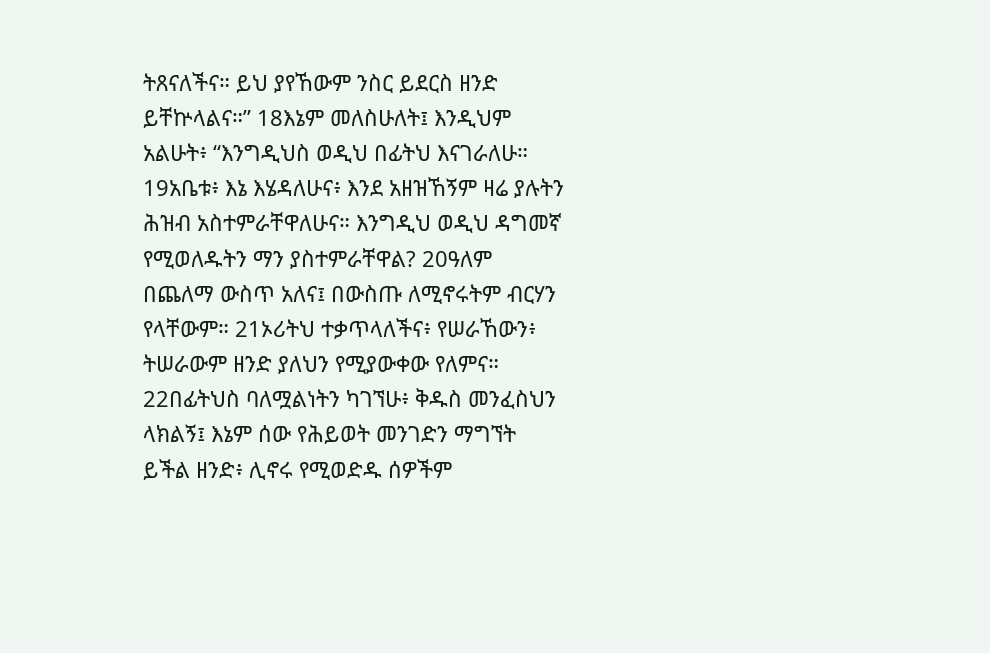ትጸናለችና። ይህ ያየኸውም ንስር ይደርስ ዘንድ ይቸኵላልና።” 18እኔም መለስሁለት፤ እንዲህም አልሁት፥ “እንግዲህስ ወዲህ በፊትህ እናገራለሁ። 19አቤቱ፥ እኔ እሄዳለሁና፥ እንደ አዘዝኸኝም ዛሬ ያሉትን ሕዝብ አስተምራቸዋለሁና። እንግዲህ ወዲህ ዳግመኛ የሚወለዱትን ማን ያስተምራቸዋል? 20ዓለም በጨለማ ውስጥ አለና፤ በውስጡ ለሚኖሩትም ብርሃን የላቸውም። 21ኦሪትህ ተቃጥላለችና፥ የሠራኸውን፥ ትሠራውም ዘንድ ያለህን የሚያውቀው የለምና። 22በፊትህስ ባለሟልነትን ካገኘሁ፥ ቅዱስ መንፈስህን ላክልኝ፤ እኔም ሰው የሕይወት መንገድን ማግኘት ይችል ዘንድ፥ ሊኖሩ የሚወድዱ ሰዎችም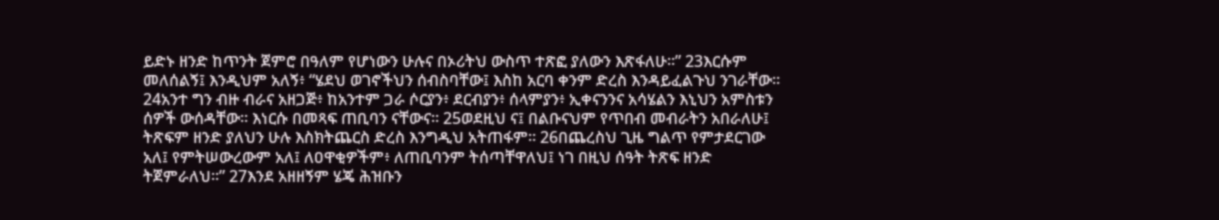ይድኑ ዘንድ ከጥንት ጀምሮ በዓለም የሆነውን ሁሉና በኦሪትህ ውስጥ ተጽፎ ያለውን እጽፋለሁ።” 23እርሱም መለሰልኝ፤ እንዲህም አለኝ፥ “ሄደህ ወገኖችህን ሰብስባቸው፤ እስከ አርባ ቀንም ድረስ እንዳይፈልጉህ ንገራቸው። 24አንተ ግን ብዙ ብራና አዘጋጅ፥ ከአንተም ጋራ ሶርያን፥ ደርብያን፥ ሰላምያን፥ ኢቀናንንና አሳሄልን እኒህን አምስቱን ሰዎች ውሰዳቸው። እነርሱ በመጻፍ ጠቢባን ናቸውና። 25ወደዚህ ና፤ በልቡናህም የጥበብ መብራትን አበራለሁ፤ ትጽፍም ዘንድ ያለህን ሁሉ እስክትጨርስ ድረስ እንግዲህ አትጠፋም። 26በጨረስህ ጊዜ ግልጥ የምታደርገው አለ፤ የምትሠውረውም አለ፤ ለዐዋቂዎችም፥ ለጠቢባንም ትሰጣቸዋለህ፤ ነገ በዚህ ሰዓት ትጽፍ ዘንድ ትጀምራለህ።” 27እንደ አዘዘኝም ሄጄ ሕዝቡን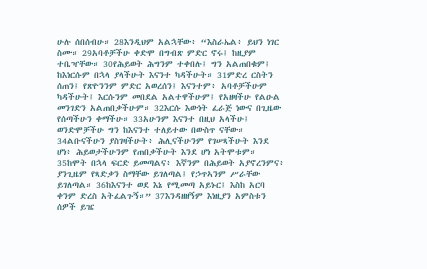ሁሉ ሰበሰብሁ። 28እንዲህም አልኋቸው፥ “እስራኤል፥ ይህን ነገር ስሙ። 29አባቶቻችሁ ቀድሞ በግብጽ ምድር ኖሩ፤ ከዚያም ተቤዣቸው። 30የሕይወት ሕግንም ተቀበሉ፤ ግን አልጠበቁም፤ ከእነርሱም በኋላ ያላችሁት እናንተ ካዳችሁት። 31ምድረ ርስትን ሰጠን፤ የጽዮንንም ምድር አወረሰን፤ እናንተም፥ አባቶቻችሁም ካዳችሁት፤ እርሱንም መበደል አልተዋችሁም፤ የአዘዛችሁ የልዑል መንገድን አልጠበቃችሁም። 32እርሱ እውነት ፈራጅ ነውና በጊዜው የሰጣችሁን ቀማችሁ። 33አሁንም እናንተ በዚህ አላችሁ፤ ወንድሞቻችሁ ግን ከእናንተ ተለይተው በውስጥ ናቸው። 34ልቡናችሁን ያስገዛችሁት፥ ሕሊናችሁንም የገሠጻችሁት እንደ ሆነ፥ ሕይወታችሁንም የጠበቃችሁት እንደ ሆነ አትሞቱም። 35ከሞት በኋላ ፍርድ ይመጣልና፥ እኛንም በሕይወት አያኖረንምና፥ ያንጊዜም የጻድቃን ስማቸው ይገለጣል፤ የኃጥኣንም ሥራቸው ይገለጣል። 36ከእናንተ ወደ እኔ የሚመጣ አይኑር፤ እስከ አርባ ቀንም ድረስ አትፈልጉኝ።” 37እንዳዘዘኝም እነዚያን አምስቱን ሰዎች ይዤ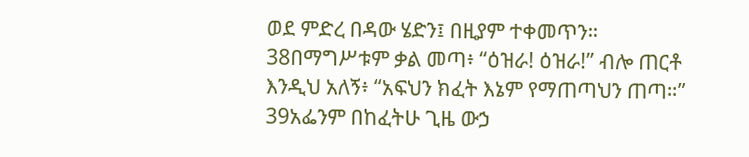ወደ ምድረ በዳው ሄድን፤ በዚያም ተቀመጥን። 38በማግሥቱም ቃል መጣ፥ “ዕዝራ! ዕዝራ!” ብሎ ጠርቶ እንዲህ አለኝ፥ “አፍህን ክፈት እኔም የማጠጣህን ጠጣ።” 39አፌንም በከፈትሁ ጊዜ ውኃ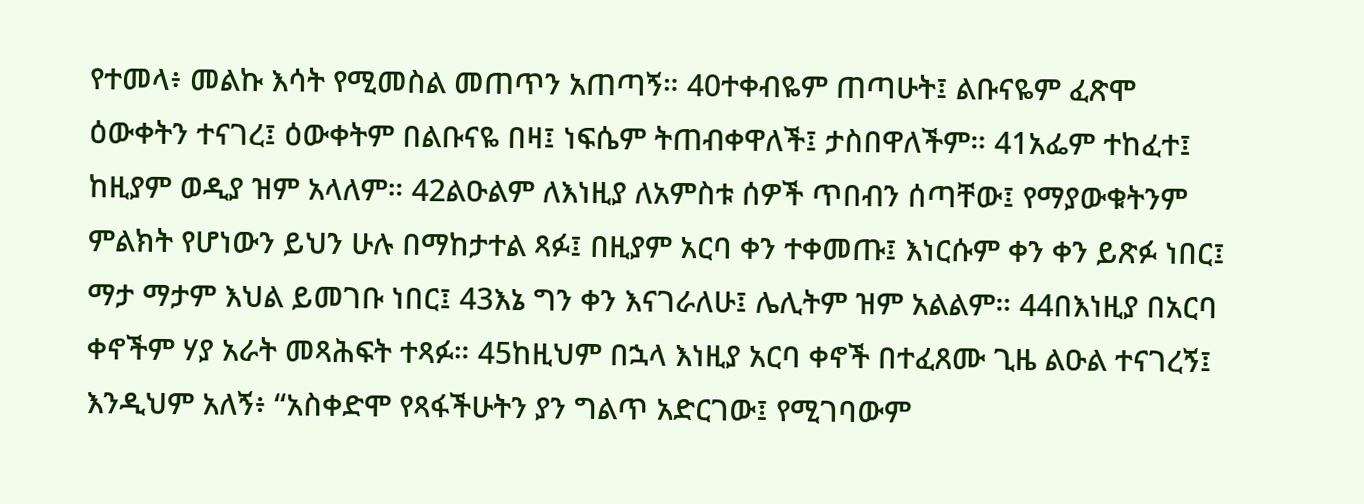የተመላ፥ መልኩ እሳት የሚመስል መጠጥን አጠጣኝ። 40ተቀብዬም ጠጣሁት፤ ልቡናዬም ፈጽሞ ዕውቀትን ተናገረ፤ ዕውቀትም በልቡናዬ በዛ፤ ነፍሴም ትጠብቀዋለች፤ ታስበዋለችም። 41አፌም ተከፈተ፤ ከዚያም ወዲያ ዝም አላለም። 42ልዑልም ለእነዚያ ለአምስቱ ሰዎች ጥበብን ሰጣቸው፤ የማያውቁትንም ምልክት የሆነውን ይህን ሁሉ በማከታተል ጻፉ፤ በዚያም አርባ ቀን ተቀመጡ፤ እነርሱም ቀን ቀን ይጽፉ ነበር፤ ማታ ማታም እህል ይመገቡ ነበር፤ 43እኔ ግን ቀን እናገራለሁ፤ ሌሊትም ዝም አልልም። 44በእነዚያ በአርባ ቀኖችም ሃያ አራት መጻሕፍት ተጻፉ። 45ከዚህም በኋላ እነዚያ አርባ ቀኖች በተፈጸሙ ጊዜ ልዑል ተናገረኝ፤ እንዲህም አለኝ፥ “አስቀድሞ የጻፋችሁትን ያን ግልጥ አድርገው፤ የሚገባውም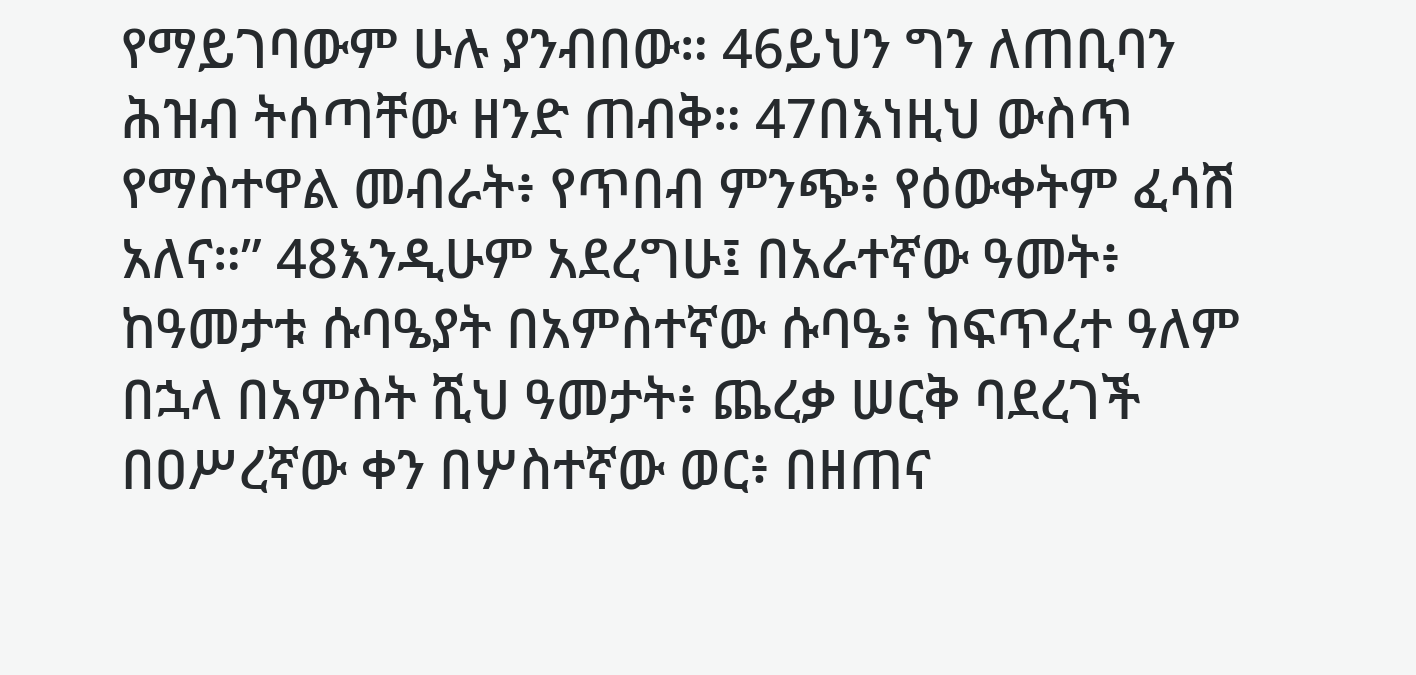የማይገባውም ሁሉ ያንብበው። 46ይህን ግን ለጠቢባን ሕዝብ ትሰጣቸው ዘንድ ጠብቅ። 47በእነዚህ ውስጥ የማስተዋል መብራት፥ የጥበብ ምንጭ፥ የዕውቀትም ፈሳሽ አለና።” 48እንዲሁም አደረግሁ፤ በአራተኛው ዓመት፥ ከዓመታቱ ሱባዔያት በአምስተኛው ሱባዔ፥ ከፍጥረተ ዓለም በኋላ በአምስት ሺህ ዓመታት፥ ጨረቃ ሠርቅ ባደረገች በዐሥረኛው ቀን በሦስተኛው ወር፥ በዘጠና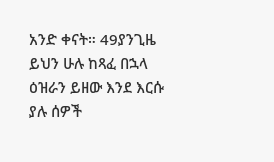አንድ ቀናት። 49ያንጊዜ ይህን ሁሉ ከጻፈ በኋላ ዕዝራን ይዘው እንደ እርሱ ያሉ ሰዎች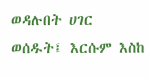ወዳሉበት ሀገር ወሰዱት፤ እርሱም እስከ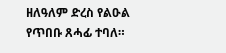ዘለዓለም ድረስ የልዑል የጥበቡ ጸሓፊ ተባለ።